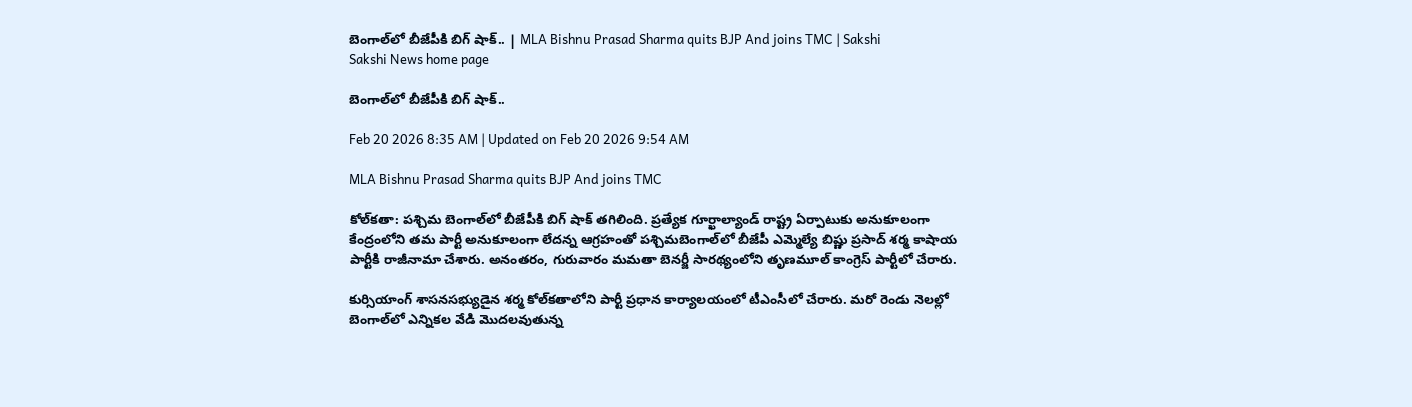బెంగాల్‌లో బీజేపీకి బిగ్‌ షాక్‌.. | MLA Bishnu Prasad Sharma quits BJP And joins TMC | Sakshi
Sakshi News home page

బెంగాల్‌లో బీజేపీకి బిగ్‌ షాక్‌..

Feb 20 2026 8:35 AM | Updated on Feb 20 2026 9:54 AM

MLA Bishnu Prasad Sharma quits BJP And joins TMC

కోల్‌కతా: పశ్చిమ బెంగాల్‌లో బీజేపీకి బిగ్‌ షాక్‌ తగిలింది. ప్రత్యేక గూర్ఖాల్యాండ్‌ రాష్ట్ర ఏర్పాటుకు అనుకూలంగా కేంద్రంలోని తమ పార్టీ అనుకూలంగా లేదన్న ఆగ్రహంతో పశ్చిమబెంగాల్‌లో బీజేపీ ఎమ్మెల్యే బిష్ణు ప్రసాద్‌ శర్మ కాషాయ పార్టీకి రాజీనామా చేశారు. అనంతరం, గురువారం మమతా బెనర్జీ సారథ్యంలోని తృణమూల్‌ కాంగ్రెస్‌ పార్టీలో చేరారు.

కుర్సియాంగ్‌ శాసనసభ్యుడైన శర్మ కోల్‌కతాలోని పార్టీ ప్రధాన కార్యాలయంలో టీఎంసీలో చేరారు. మరో రెండు నెలల్లో బెంగాల్‌లో ఎన్నికల వేడి మొదలవుతున్న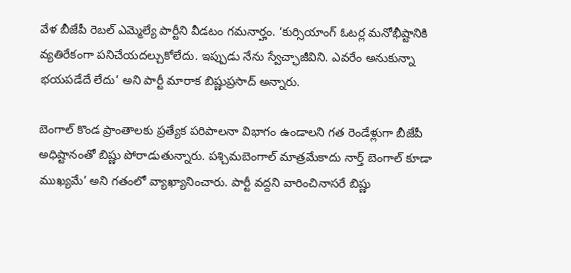వేళ బీజేపీ రెబల్‌ ఎమ్మెల్యే పార్టీని వీడటం గమనార్హం. ‘కుర్సియాంగ్‌ ఓటర్ల మనోభీష్టానికి వ్యతిరేకంగా పనిచేయదల్చుకోలేదు. ఇప్పుడు నేను స్వేచ్ఛాజీవిని. ఎవరేం అనుకున్నా భయపడేదే లేదు’ అని పార్టీ మారాక బిష్ణుప్రసాద్‌ అన్నారు.

బెంగాల్‌ కొండ ప్రాంతాలకు ప్రత్యేక పరిపాలనా విభాగం ఉండాలని గత రెండేళ్లుగా బీజేపీ అధిష్టానంతో బిష్ణు పోరాడుతున్నారు. పశ్చిమబెంగాల్‌ మాత్రమేకాదు నార్త్‌ బెంగాల్‌ కూడా ముఖ్యమే’ అని గతంలో వ్యాఖ్యానించారు. పార్టీ వద్దని వారించినాసరే బిష్ణు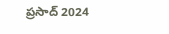ప్రసాద్‌ 2024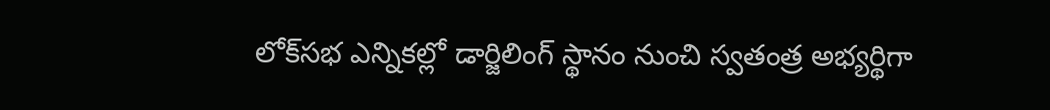లోక్‌సభ ఎన్నికల్లో డార్జిలింగ్‌ స్థానం నుంచి స్వతంత్ర అభ్యర్థిగా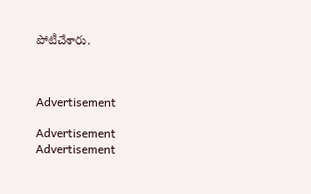పోటీచేశారు.



Advertisement

Advertisement
Advertisement